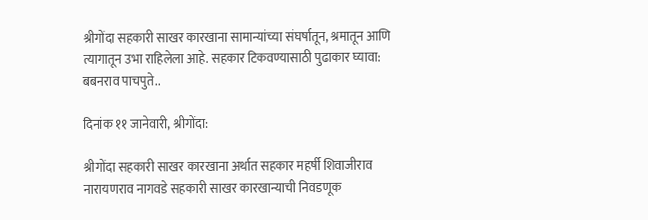श्रीगोंदा सहकारी साखर कारखाना सामान्यांच्या संघर्षातून, श्रमातून आणि त्यागातून उभा राहिलेला आहे. सहकार टिकवण्यासाठी पुढाकार घ्यावा: बबनराव पाचपुते..

दिनांक ११ जानेवारी, श्रीगोंदा:

श्रीगोंदा सहकारी साखर कारखाना अर्थात सहकार महर्षी शिवाजीराव नारायणराव नागवडे सहकारी साखर कारखान्याची निवडणूक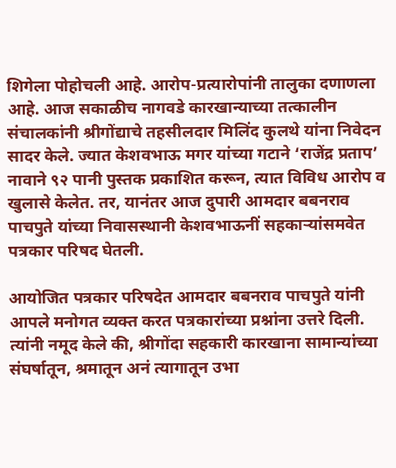शिगेला पोहोचली आहे. आरोप-प्रत्यारोपांनी तालुका दणाणला आहे. आज सकाळीच नागवडे कारखान्याच्या तत्कालीन संचालकांनी श्रीगोंद्याचे तहसीलदार मिलिंद कुलथे यांना निवेदन सादर केले. ज्यात केशवभाऊ मगर यांच्या गटाने ‘राजेंद्र प्रताप’ नावाने ९२ पानी पुस्तक प्रकाशित करून, त्यात विविध आरोप व खुलासे केलेत. तर, यानंतर आज दुपारी आमदार बबनराव पाचपुते यांच्या निवासस्थानी केशवभाऊनीं सहकाऱ्यांसमवेत पत्रकार परिषद घेतली.

आयोजित पत्रकार परिषदेत आमदार बबनराव पाचपुते यांनी आपले मनोगत व्यक्त करत पत्रकारांच्या प्रश्नांना उत्तरे दिली. त्यांनी नमूद केले की, श्रीगोंदा सहकारी कारखाना सामान्यांच्या संघर्षातून, श्रमातून अनं त्यागातून उभा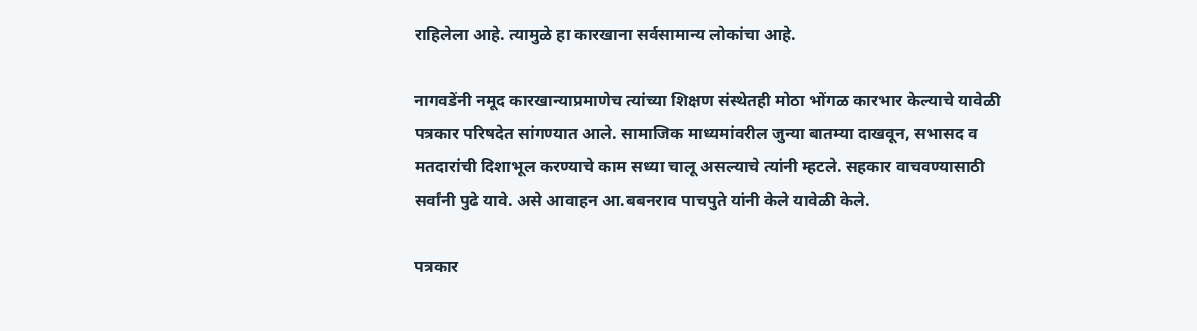राहिलेला आहे. त्यामुळे हा कारखाना सर्वसामान्य लोकांचा आहे.

नागवडेंनी नमूद कारखान्याप्रमाणेच त्यांच्या शिक्षण संस्थेतही मोठा भोंगळ कारभार केल्याचे यावेळी पत्रकार परिषदेत सांगण्यात आले. सामाजिक माध्यमांवरील जुन्या बातम्या दाखवून, सभासद व मतदारांची दिशाभूल करण्याचे काम सध्या चालू असल्याचे त्यांनी म्हटले. सहकार वाचवण्यासाठी सर्वांनी पुढे यावे. असे आवाहन आ.बबनराव पाचपुते यांनी केले यावेळी केले.

पत्रकार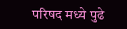परिषद मध्ये पुढे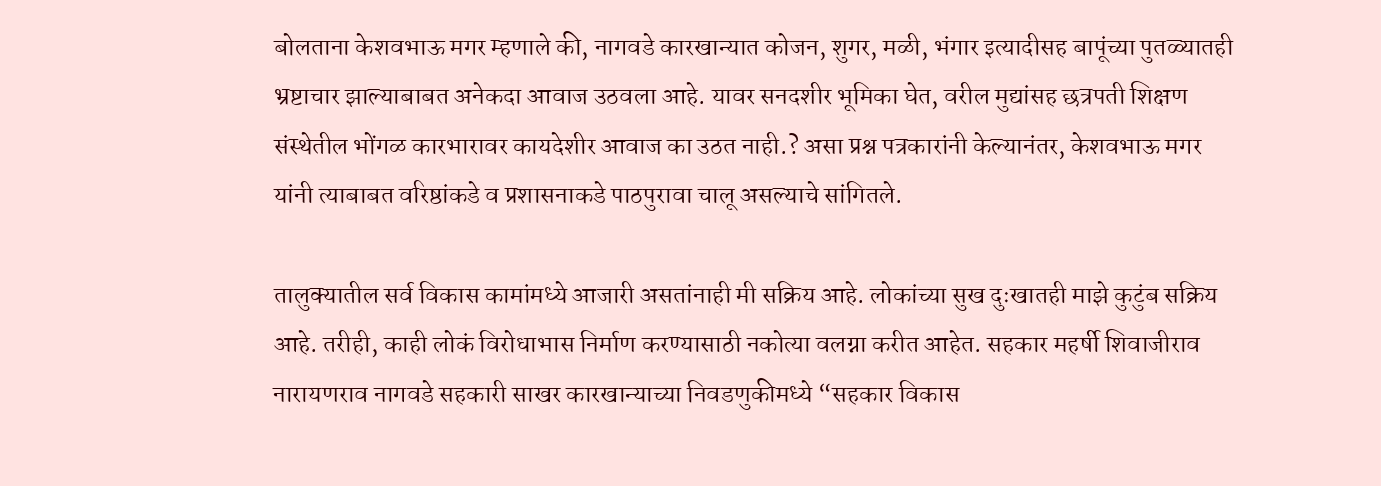बोलताना केशवभाऊ मगर म्हणाले की, नागवडे कारखान्यात कोजन, शुगर, मळी, भंगार इत्यादीसह बापूंच्या पुतळ्यातही भ्रष्टाचार झाल्याबाबत अनेकदा आवाज उठवला आहे. यावर सनदशीर भूमिका घेत, वरील मुद्यांसह छत्रपती शिक्षण संस्थेतील भोंगळ कारभारावर कायदेशीर आवाज का उठत नाही.? असा प्रश्न पत्रकारांनी केल्यानंतर, केशवभाऊ मगर यांनी त्याबाबत वरिष्ठांकडे व प्रशासनाकडे पाठपुरावा चालू असल्याचे सांगितले.

तालुक्यातील सर्व विकास कामांमध्ये आजारी असतांनाही मी सक्रिय आहे. लोकांच्या सुख दुःखातही माझे कुटुंब सक्रिय आहे. तरीही, काही लोकं विरोधाभास निर्माण करण्यासाठी नकोत्या वलग्ना करीत आहेत. सहकार महर्षी शिवाजीराव नारायणराव नागवडे सहकारी साखर कारखान्याच्या निवडणुकीमध्ये “सहकार विकास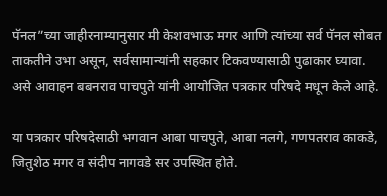पॅनल”च्या जाहीरनाम्यानुसार मी केशवभाऊ मगर आणि त्यांच्या सर्व पॅनल सोबत ताकतीने उभा असून, सर्वसामान्यांनी सहकार टिकवण्यासाठी पुढाकार घ्यावा. असे आवाहन बबनराव पाचपुते यांनी आयोजित पत्रकार परिषदे मधून केले आहे.

या पत्रकार परिषदेसाठी भगवान आबा पाचपुते, आबा नलगे, गणपतराव काकडे, जितुशेठ मगर व संदीप नागवडे सर उपस्थित होते.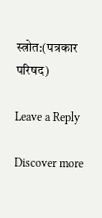स्त्रोत:(पत्रकार परिषद)

Leave a Reply

Discover more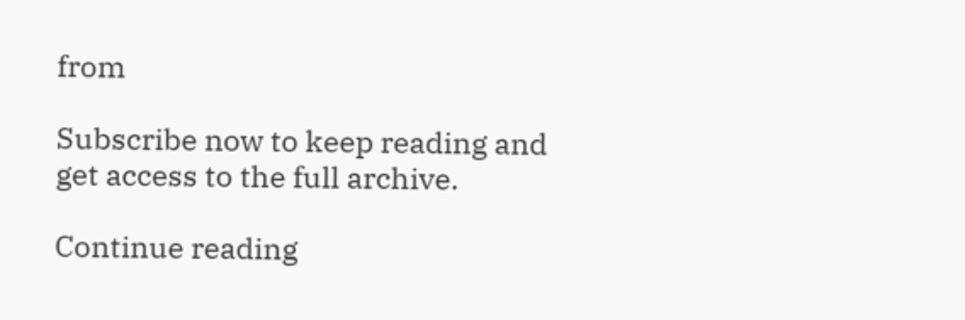from

Subscribe now to keep reading and get access to the full archive.

Continue reading